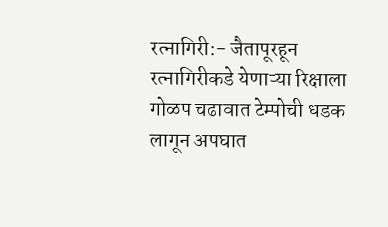रत्नागिरी:- जैतापूरहून रत्नागिरीकडे येणाऱ्या रिक्षाला गोळप चढावात टेम्पोची धडक लागून अपघात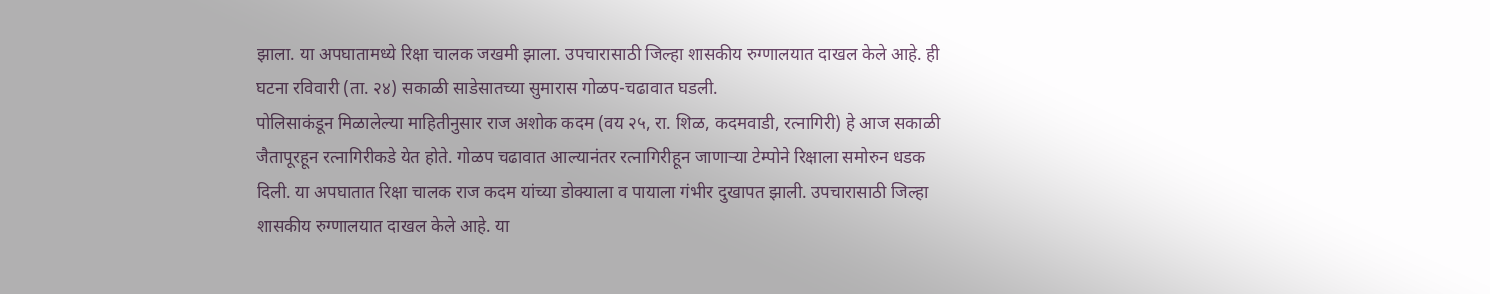झाला. या अपघातामध्ये रिक्षा चालक जखमी झाला. उपचारासाठी जिल्हा शासकीय रुग्णालयात दाखल केले आहे. ही घटना रविवारी (ता. २४) सकाळी साडेसातच्या सुमारास गोळप-चढावात घडली.
पोलिसाकंडून मिळालेल्या माहितीनुसार राज अशोक कदम (वय २५, रा. शिळ, कदमवाडी, रत्नागिरी) हे आज सकाळी जैतापूरहून रत्नागिरीकडे येत होते. गोळप चढावात आल्यानंतर रत्नागिरीहून जाणाऱ्या टेम्पोने रिक्षाला समोरुन धडक दिली. या अपघातात रिक्षा चालक राज कदम यांच्या डोक्याला व पायाला गंभीर दुखापत झाली. उपचारासाठी जिल्हा शासकीय रुग्णालयात दाखल केले आहे. या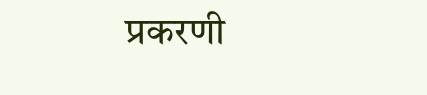प्रकरणी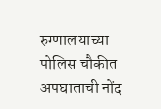रुग्णालयाच्या पोलिस चौकीत अपघाताची नोंद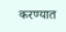करण्यात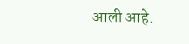आली आहे.